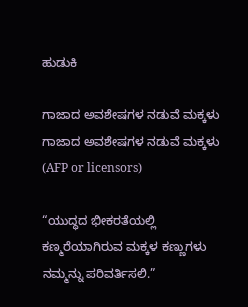ಹುಡುಕಿ

ಗಾಜಾದ ಅವಶೇಷಗಳ ನಡುವೆ ಮಕ್ಕಳು ಗಾಜಾದ ಅವಶೇಷಗಳ ನಡುವೆ ಮಕ್ಕಳು  (AFP or licensors)

“ಯುದ್ಧದ ಭೀಕರತೆಯಲ್ಲಿ ಕಣ್ಮರೆಯಾಗಿರುವ ಮಕ್ಕಳ ಕಣ್ಣುಗಳು ನಮ್ಮನ್ನು ಪರಿವರ್ತಿಸಲಿ.”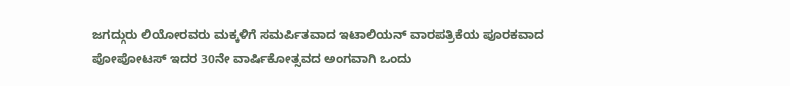ಜಗದ್ಗುರು ಲಿಯೋರವರು ಮಕ್ಕಳಿಗೆ ಸಮರ್ಪಿತವಾದ ಇಟಾಲಿಯನ್ ವಾರಪತ್ರಿಕೆಯ ಪೂರಕವಾದ ಪೋಪೋಟಸ್ ಇದರ 30ನೇ ವಾರ್ಷಿಕೋತ್ಸವದ ಅಂಗವಾಗಿ ಒಂದು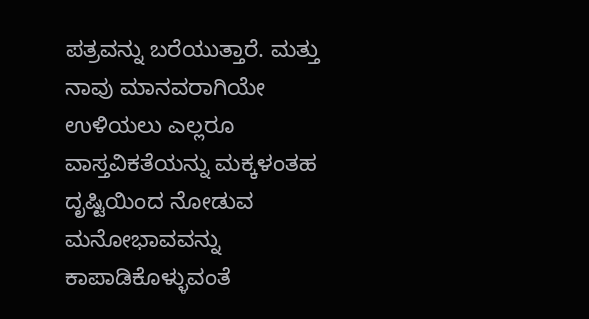ಪತ್ರವನ್ನು ಬರೆಯುತ್ತಾರೆ. ಮತ್ತು ನಾವು ಮಾನವರಾಗಿಯೇ ಉಳಿಯಲು ಎಲ್ಲರೂ ವಾಸ್ತವಿಕತೆಯನ್ನು ಮಕ್ಕಳಂತಹ ದೃಷ್ಟಿಯಿಂದ ನೋಡುವ ಮನೋಭಾವವನ್ನು ಕಾಪಾಡಿಕೊಳ್ಳುವಂತೆ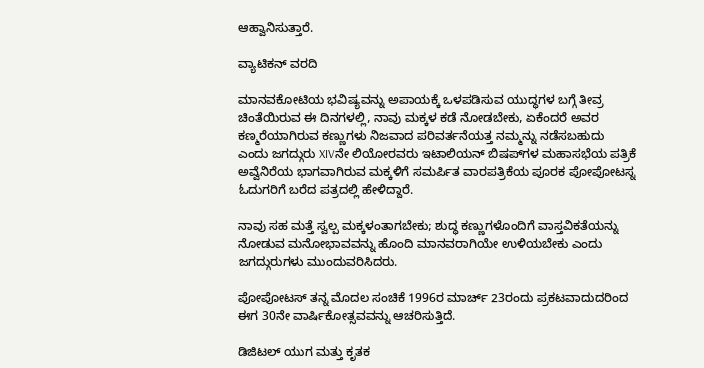ಆಹ್ವಾನಿಸುತ್ತಾರೆ.

ವ್ಯಾಟಿಕನ್ ವರದಿ

ಮಾನವಕೋಟಿಯ ಭವಿಷ್ಯವನ್ನು ಅಪಾಯಕ್ಕೆ ಒಳಪಡಿಸುವ ಯುದ್ಧಗಳ ಬಗ್ಗೆ ತೀವ್ರ ಚಿಂತೆಯಿರುವ ಈ ದಿನಗಳಲ್ಲಿ, ನಾವು ಮಕ್ಕಳ ಕಡೆ ನೋಡಬೇಕು, ಏಕೆಂದರೆ ಅವರ ಕಣ್ಮರೆಯಾಗಿರುವ ಕಣ್ಣುಗಳು ನಿಜವಾದ ಪರಿವರ್ತನೆಯತ್ತ ನಮ್ಮನ್ನು ನಡೆಸಬಹುದು ಎಂದು ಜಗದ್ಗುರು XIVನೇ ಲಿಯೋರವರು ಇಟಾಲಿಯನ್ ಬಿಷಪ್‌ಗಳ ಮಹಾಸಭೆಯ ಪತ್ರಿಕೆ ಅವ್ವೆನಿರೆಯ ಭಾಗವಾಗಿರುವ ಮಕ್ಕಳಿಗೆ ಸಮರ್ಪಿತ ವಾರಪತ್ರಿಕೆಯ ಪೂರಕ ಪೋಪೋಟಸ್ನ ಓದುಗರಿಗೆ ಬರೆದ ಪತ್ರದಲ್ಲಿ ಹೇಳಿದ್ದಾರೆ.

ನಾವು ಸಹ ಮತ್ತೆ ಸ್ವಲ್ಪ ಮಕ್ಕಳಂತಾಗಬೇಕು; ಶುದ್ಧ ಕಣ್ಣುಗಳೊಂದಿಗೆ ವಾಸ್ತವಿಕತೆಯನ್ನು ನೋಡುವ ಮನೋಭಾವವನ್ನು ಹೊಂದಿ ಮಾನವರಾಗಿಯೇ ಉಳಿಯಬೇಕು ಎಂದು ಜಗದ್ಗುರುಗಳು ಮುಂದುವರಿಸಿದರು.

ಪೋಪೋಟಸ್ ತನ್ನ ಮೊದಲ ಸಂಚಿಕೆ 1996ರ ಮಾರ್ಚ್ 23ರಂದು ಪ್ರಕಟವಾದುದರಿಂದ ಈಗ 30ನೇ ವಾರ್ಷಿಕೋತ್ಸವವನ್ನು ಆಚರಿಸುತ್ತಿದೆ.

ಡಿಜಿಟಲ್ ಯುಗ ಮತ್ತು ಕೃತಕ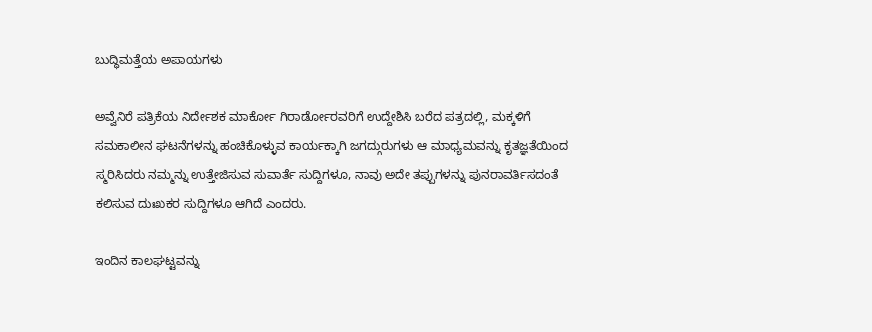ಬುದ್ಧಿಮತ್ತೆಯ ಅಪಾಯಗಳು

ಅವ್ವೆನಿರೆ ಪತ್ರಿಕೆಯ ನಿರ್ದೇಶಕ ಮಾರ್ಕೋ ಗಿರಾರ್ಡೋರವರಿಗೆ ಉದ್ದೇಶಿಸಿ ಬರೆದ ಪತ್ರದಲ್ಲಿ, ಮಕ್ಕಳಿಗೆ ಸಮಕಾಲೀನ ಘಟನೆಗಳನ್ನು ಹಂಚಿಕೊಳ್ಳುವ ಕಾರ್ಯಕ್ಕಾಗಿ ಜಗದ್ಗುರುಗಳು ಆ ಮಾಧ್ಯಮವನ್ನು ಕೃತಜ್ಞತೆಯಿಂದ ಸ್ಮರಿಸಿದರು ನಮ್ಮನ್ನು ಉತ್ತೇಜಿಸುವ ಸುವಾರ್ತೆ ಸುದ್ದಿಗಳೂ, ನಾವು ಅದೇ ತಪ್ಪುಗಳನ್ನು ಪುನರಾವರ್ತಿಸದಂತೆ ಕಲಿಸುವ ದುಃಖಕರ ಸುದ್ದಿಗಳೂ ಆಗಿದೆ ಎಂದರು.

ಇಂದಿನ ಕಾಲಘಟ್ಟವನ್ನು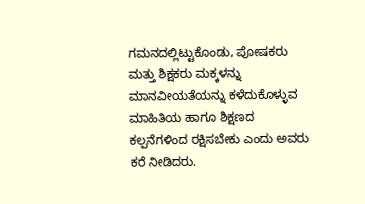ಗಮನದಲ್ಲಿಟ್ಟುಕೊಂಡು, ಪೋಷಕರು ಮತ್ತು ಶಿಕ್ಷಕರು ಮಕ್ಕಳನ್ನು ಮಾನವೀಯತೆಯನ್ನು ಕಳೆದುಕೊಳ್ಳುವ ಮಾಹಿತಿಯ ಹಾಗೂ ಶಿಕ್ಷಣದ ಕಲ್ಪನೆಗಳಿಂದ ರಕ್ಷಿಸಬೇಕು ಎಂದು ಅವರು ಕರೆ ನೀಡಿದರು.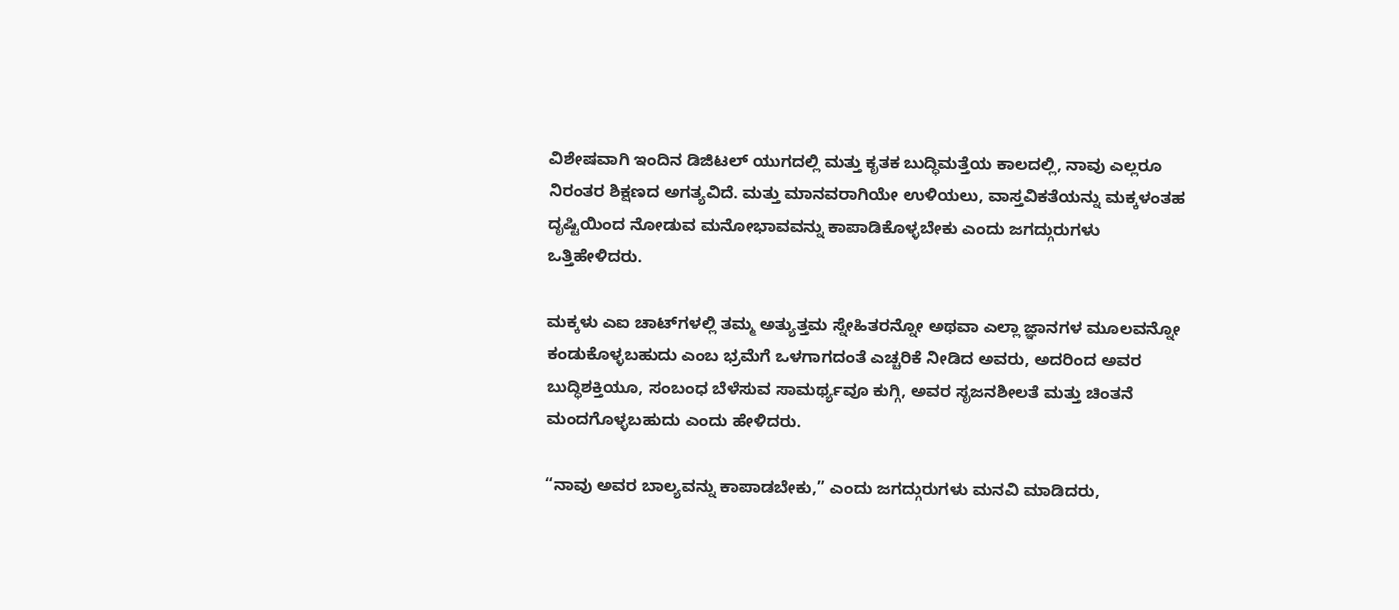ವಿಶೇಷವಾಗಿ ಇಂದಿನ ಡಿಜಿಟಲ್ ಯುಗದಲ್ಲಿ ಮತ್ತು ಕೃತಕ ಬುದ್ಧಿಮತ್ತೆಯ ಕಾಲದಲ್ಲಿ, ನಾವು ಎಲ್ಲರೂ ನಿರಂತರ ಶಿಕ್ಷಣದ ಅಗತ್ಯವಿದೆ. ಮತ್ತು ಮಾನವರಾಗಿಯೇ ಉಳಿಯಲು, ವಾಸ್ತವಿಕತೆಯನ್ನು ಮಕ್ಕಳಂತಹ ದೃಷ್ಟಿಯಿಂದ ನೋಡುವ ಮನೋಭಾವವನ್ನು ಕಾಪಾಡಿಕೊಳ್ಳಬೇಕು ಎಂದು ಜಗದ್ಗುರುಗಳು ಒತ್ತಿಹೇಳಿದರು.

ಮಕ್ಕಳು ಎಐ ಚಾಟ್‌ಗಳಲ್ಲಿ ತಮ್ಮ ಅತ್ಯುತ್ತಮ ಸ್ನೇಹಿತರನ್ನೋ ಅಥವಾ ಎಲ್ಲಾ ಜ್ಞಾನಗಳ ಮೂಲವನ್ನೋ ಕಂಡುಕೊಳ್ಳಬಹುದು ಎಂಬ ಭ್ರಮೆಗೆ ಒಳಗಾಗದಂತೆ ಎಚ್ಚರಿಕೆ ನೀಡಿದ ಅವರು, ಅದರಿಂದ ಅವರ ಬುದ್ಧಿಶಕ್ತಿಯೂ, ಸಂಬಂಧ ಬೆಳೆಸುವ ಸಾಮರ್ಥ್ಯವೂ ಕುಗ್ಗಿ, ಅವರ ಸೃಜನಶೀಲತೆ ಮತ್ತು ಚಿಂತನೆ ಮಂದಗೊಳ್ಳಬಹುದು ಎಂದು ಹೇಳಿದರು.

“ನಾವು ಅವರ ಬಾಲ್ಯವನ್ನು ಕಾಪಾಡಬೇಕು,” ಎಂದು ಜಗದ್ಗುರುಗಳು ಮನವಿ ಮಾಡಿದರು,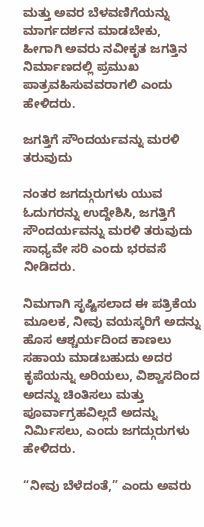ಮತ್ತು ಅವರ ಬೆಳವಣಿಗೆಯನ್ನು ಮಾರ್ಗದರ್ಶನ ಮಾಡಬೇಕು, ಹೀಗಾಗಿ ಅವರು ನವೀಕೃತ ಜಗತ್ತಿನ ನಿರ್ಮಾಣದಲ್ಲಿ ಪ್ರಮುಖ ಪಾತ್ರವಹಿಸುವವರಾಗಲಿ ಎಂದು ಹೇಳಿದರು.

ಜಗತ್ತಿಗೆ ಸೌಂದರ್ಯವನ್ನು ಮರಳಿ ತರುವುದು

ನಂತರ ಜಗದ್ಗುರುಗಳು ಯುವ ಓದುಗರನ್ನು ಉದ್ದೇಶಿಸಿ, ಜಗತ್ತಿಗೆ ಸೌಂದರ್ಯವನ್ನು ಮರಳಿ ತರುವುದು ಸಾಧ್ಯವೇ ಸರಿ ಎಂದು ಭರವಸೆ ನೀಡಿದರು.

ನಿಮಗಾಗಿ ಸೃಷ್ಟಿಸಲಾದ ಈ ಪತ್ರಿಕೆಯ ಮೂಲಕ, ನೀವು ವಯಸ್ಕರಿಗೆ ಅದನ್ನು ಹೊಸ ಆಶ್ಚರ್ಯದಿಂದ ಕಾಣಲು ಸಹಾಯ ಮಾಡಬಹುದು ಅದರ ಕೃಪೆಯನ್ನು ಅರಿಯಲು, ವಿಶ್ವಾಸದಿಂದ ಅದನ್ನು ಚಿಂತಿಸಲು ಮತ್ತು ಪೂರ್ವಾಗ್ರಹವಿಲ್ಲದೆ ಅದನ್ನು ನಿರ್ಮಿಸಲು, ಎಂದು ಜಗದ್ಗುರುಗಳು ಹೇಳಿದರು.

“ನೀವು ಬೆಳೆದಂತೆ,” ಎಂದು ಅವರು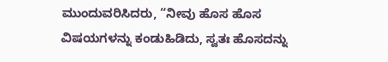ಮುಂದುವರಿಸಿದರು, “ನೀವು ಹೊಸ ಹೊಸ ವಿಷಯಗಳನ್ನು ಕಂಡುಹಿಡಿದು, ಸ್ವತಃ ಹೊಸದನ್ನು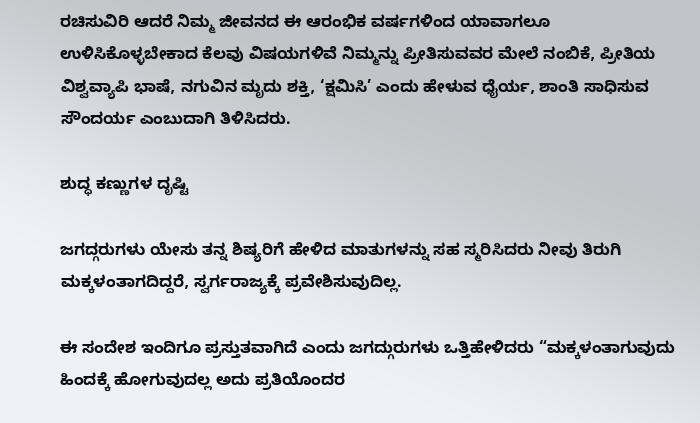ರಚಿಸುವಿರಿ ಆದರೆ ನಿಮ್ಮ ಜೀವನದ ಈ ಆರಂಭಿಕ ವರ್ಷಗಳಿಂದ ಯಾವಾಗಲೂ ಉಳಿಸಿಕೊಳ್ಳಬೇಕಾದ ಕೆಲವು ವಿಷಯಗಳಿವೆ ನಿಮ್ಮನ್ನು ಪ್ರೀತಿಸುವವರ ಮೇಲೆ ನಂಬಿಕೆ, ಪ್ರೀತಿಯ ವಿಶ್ವವ್ಯಾಪಿ ಭಾಷೆ, ನಗುವಿನ ಮೃದು ಶಕ್ತಿ, ‘ಕ್ಷಮಿಸಿ’ ಎಂದು ಹೇಳುವ ಧೈರ್ಯ, ಶಾಂತಿ ಸಾಧಿಸುವ ಸೌಂದರ್ಯ ಎಂಬುದಾಗಿ ತಿಳಿಸಿದರು.

ಶುದ್ಧ ಕಣ್ಣುಗಳ ದೃಷ್ಟಿ

ಜಗದ್ಗರುಗಳು ಯೇಸು ತನ್ನ ಶಿಷ್ಯರಿಗೆ ಹೇಳಿದ ಮಾತುಗಳನ್ನು ಸಹ ಸ್ಮರಿಸಿದರು ನೀವು ತಿರುಗಿ ಮಕ್ಕಳಂತಾಗದಿದ್ದರೆ, ಸ್ವರ್ಗರಾಜ್ಯಕ್ಕೆ ಪ್ರವೇಶಿಸುವುದಿಲ್ಲ.

ಈ ಸಂದೇಶ ಇಂದಿಗೂ ಪ್ರಸ್ತುತವಾಗಿದೆ ಎಂದು ಜಗದ್ಗುರುಗಳು ಒತ್ತಿಹೇಳಿದರು “ಮಕ್ಕಳಂತಾಗುವುದು ಹಿಂದಕ್ಕೆ ಹೋಗುವುದಲ್ಲ ಅದು ಪ್ರತಿಯೊಂದರ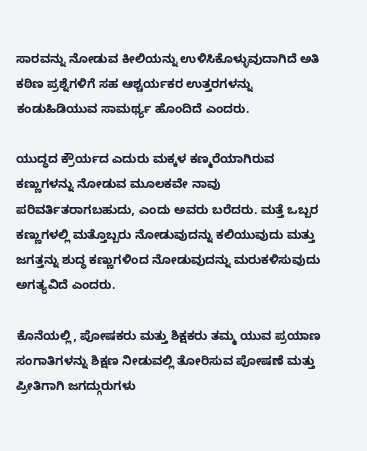ಸಾರವನ್ನು ನೋಡುವ ಕೀಲಿಯನ್ನು ಉಳಿಸಿಕೊಳ್ಳುವುದಾಗಿದೆ ಅತಿ ಕಠಿಣ ಪ್ರಶ್ನೆಗಳಿಗೆ ಸಹ ಆಶ್ಚರ್ಯಕರ ಉತ್ತರಗಳನ್ನು ಕಂಡುಹಿಡಿಯುವ ಸಾಮರ್ಥ್ಯ ಹೊಂದಿದೆ ಎಂದರು.

ಯುದ್ಧದ ಕ್ರೌರ್ಯದ ಎದುರು ಮಕ್ಕಳ ಕಣ್ಮರೆಯಾಗಿರುವ ಕಣ್ಣುಗಳನ್ನು ನೋಡುವ ಮೂಲಕವೇ ನಾವು ಪರಿವರ್ತಿತರಾಗಬಹುದು, ಎಂದು ಅವರು ಬರೆದರು. ಮತ್ತೆ ಒಬ್ಬರ ಕಣ್ಣುಗಳಲ್ಲಿ ಮತ್ತೊಬ್ಬರು ನೋಡುವುದನ್ನು ಕಲಿಯುವುದು ಮತ್ತು ಜಗತ್ತನ್ನು ಶುದ್ಧ ಕಣ್ಣುಗಳಿಂದ ನೋಡುವುದನ್ನು ಮರುಕಳಿಸುವುದು ಅಗತ್ಯವಿದೆ ಎಂದರು.

ಕೊನೆಯಲ್ಲಿ, ಪೋಷಕರು ಮತ್ತು ಶಿಕ್ಷಕರು ತಮ್ಮ ಯುವ ಪ್ರಯಾಣ ಸಂಗಾತಿಗಳನ್ನು ಶಿಕ್ಷಣ ನೀಡುವಲ್ಲಿ ತೋರಿಸುವ ಪೋಷಣೆ ಮತ್ತು ಪ್ರೀತಿಗಾಗಿ ಜಗದ್ಗುರುಗಳು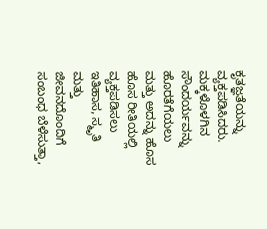ಕೃತಜ್ಞತೆಯನ್ನು ವ್ಯಕ್ತಪಡಿಸಿದರು. ಮಕ್ಕಳೊಳಗಿನ ಸೌಂದರ್ಯವನ್ನು ಹೊರತೆಗೆಯಲು ಮತ್ತು ಅದನ್ನು ಹೊಸ ಹೊಸ ರೀತಿಯಲ್ಲಿ ವ್ಯಕ್ತಪಡಿಸಲು ಇತಿಹಾಸ, ಸ್ಮೃತಿ ಮತ್ತು ಜೀವನದೊಂದಿಗೆ ಸಂಬಂಧ ಬೆಳೆಸುತ್ತಾ,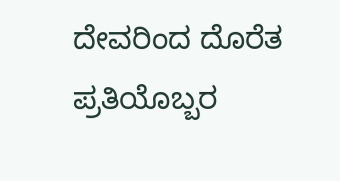ದೇವರಿಂದ ದೊರೆತ ಪ್ರತಿಯೊಬ್ಬರ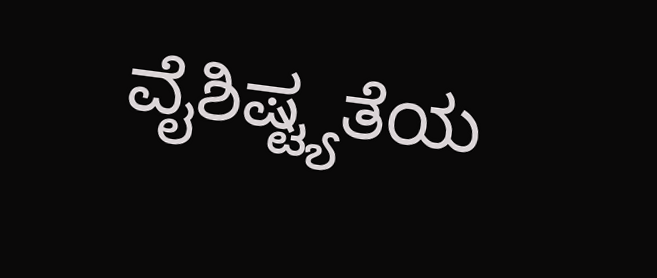ವೈಶಿಷ್ಟ್ಯತೆಯ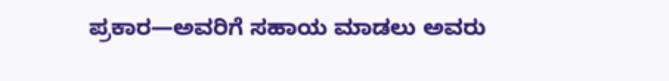ಪ್ರಕಾರ—ಅವರಿಗೆ ಸಹಾಯ ಮಾಡಲು ಅವರು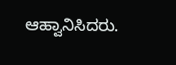ಆಹ್ವಾನಿಸಿದರು.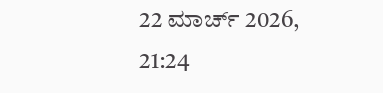22 ಮಾರ್ಚ್ 2026, 21:24